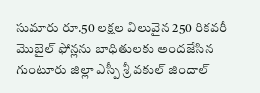సుమారు రూ.50 లక్షల విలువైన 250 రికవరీ మొబైల్ ఫోన్లను బాధితులకు అందజేసిన గుంటూరు జిల్లా ఎస్పీ శ్రీ వకుల్ జిందాల్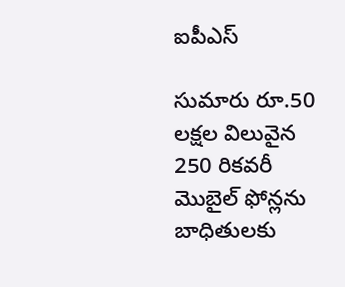ఐపీఎస్

సుమారు రూ.50 లక్షల విలువైన 250 రికవరీ మొబైల్ ఫోన్లను బాధితులకు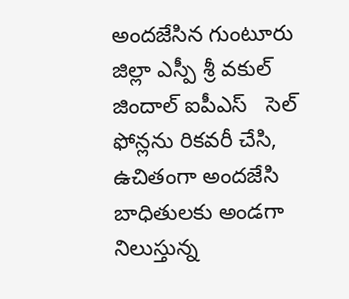అందజేసిన గుంటూరు జిల్లా ఎస్పీ శ్రీ వకుల్ జిందాల్ ఐపీఎస్   సెల్ ఫోన్లను రికవరీ చేసి, ఉచితంగా అందజేసి బాధితులకు అండగా నిలుస్తున్న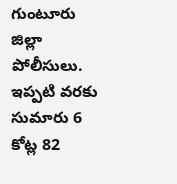గుంటూరు జిల్లా పోలీసులు. ఇప్పటి వరకు సుమారు 6 కోట్ల 82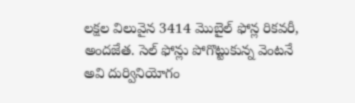లక్షల విలువైన 3414 మొబైల్ ఫోన్ల రికవరీ, అందజేత. సెల్ ఫోన్లు పోగొట్టుకున్న వెంటనే అవి దుర్వినియోగం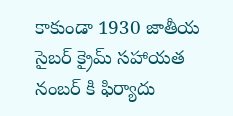కాకుండా 1930 జాతీయ సైబర్ క్రైమ్ సహాయత నంబర్ కి ఫిర్యాదు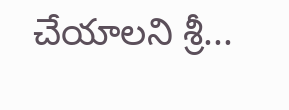చేయాలని శ్రీ...